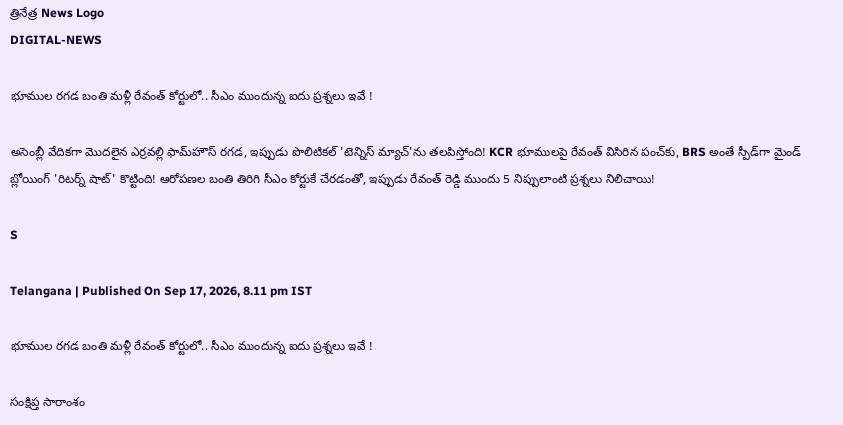త్రినేత్ర News Logo
DIGITAL-NEWS

భూముల రగడ బంతి మళ్లీ రేవంత్ కోర్టులో.. సీఎం ముందున్న ఐదు ప్రశ్నలు ఇవే !

అసెంబ్లీ వేదికగా మొదలైన ఎర్రవల్లి ఫామ్‌హౌస్ రగడ, ఇప్పుడు పొలిటికల్ 'టెన్నిస్ మ్యాచ్'ను తలపిస్తోంది! KCR భూములపై రేవంత్ విసిరిన పంచ్‌కు, BRS అంతే స్పీడ్‌గా మైండ్ బ్లోయింగ్ 'రిటర్న్ షాట్' కొట్టింది! ఆరోపణల బంతి తిరిగి సీఎం కోర్టుకే చేరడంతో, ఇప్పుడు రేవంత్ రెడ్డి ముందు 5 నిప్పులాంటి ప్రశ్నలు నిలిచాయి!

S

Telangana | Published On Sep 17, 2026, 8.11 pm IST

భూముల రగడ బంతి మళ్లీ రేవంత్ కోర్టులో.. సీఎం ముందున్న ఐదు ప్రశ్నలు ఇవే !

సంక్షిప్త సారాంశం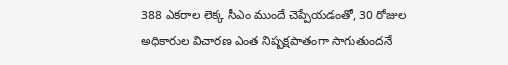388 ఎకరాల లెక్క సీఎం ముందే చెప్పేయడంతో, 30 రోజుల అధికారుల విచారణ ఎంత నిష్పక్షపాతంగా సాగుతుందనే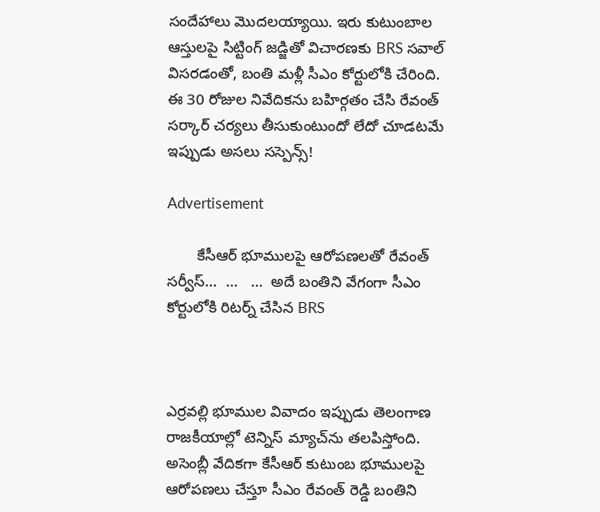సందేహాలు మొదలయ్యాయి. ఇరు కుటుంబాల ఆస్తులపై సిట్టింగ్ జడ్జితో విచారణకు BRS సవాల్ విసరడంతో, బంతి మళ్లీ సీఎం కోర్టులోకి చేరింది. ఈ 30 రోజుల నివేదికను బహిర్గతం చేసి రేవంత్ సర్కార్ చర్యలు తీసుకుంటుందో లేదో చూడటమే ఇప్పుడు అసలు సస్పెన్స్!

Advertisement

       కేసీఆర్ భూములపై ఆరోపణలతో రేవంత్ సర్వీస్...  ...   ...  అదే బంతిని వేగంగా సీఎం కోర్టులోకి రిటర్న్ చేసిన BRS



ఎర్రవల్లి భూముల వివాదం ఇప్పుడు తెలంగాణ రాజకీయాల్లో టెన్నిస్ మ్యాచ్‌ను తలపిస్తోంది. అసెంబ్లీ వేదికగా కేసీఆర్ కుటుంబ భూములపై ఆరోపణలు చేస్తూ సీఎం రేవంత్ రెడ్డి బంతిని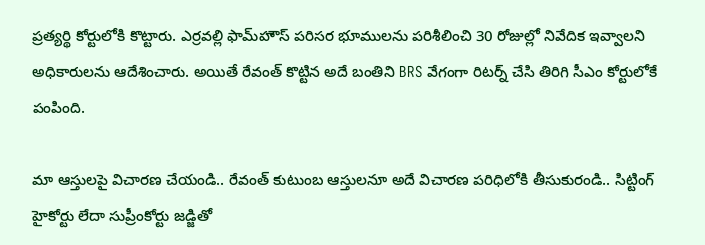ప్రత్యర్థి కోర్టులోకి కొట్టారు. ఎర్రవల్లి ఫామ్‌హౌస్ పరిసర భూములను పరిశీలించి 30 రోజుల్లో నివేదిక ఇవ్వాలని అధికారులను ఆదేశించారు. అయితే రేవంత్ కొట్టిన అదే బంతిని BRS వేగంగా రిటర్న్ చేసి తిరిగి సీఎం కోర్టులోకే పంపింది.

మా ఆస్తులపై విచారణ చేయండి.. రేవంత్ కుటుంబ ఆస్తులనూ అదే విచారణ పరిధిలోకి తీసుకురండి.. సిట్టింగ్ హైకోర్టు లేదా సుప్రీంకోర్టు జడ్జితో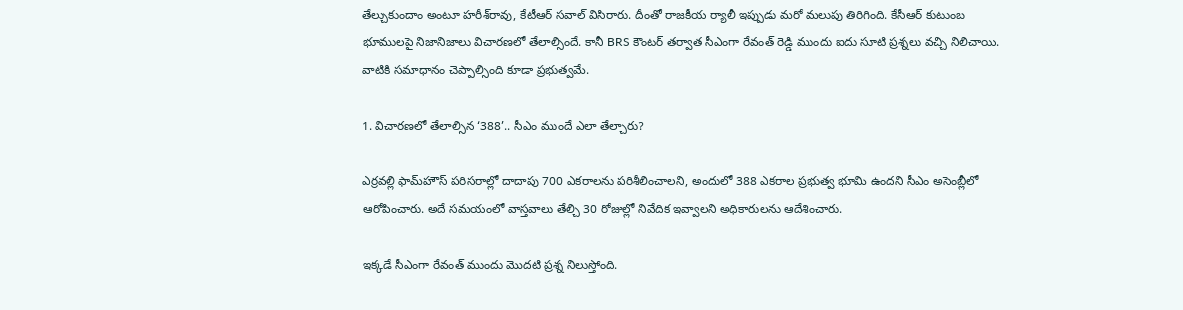తేల్చుకుందాం అంటూ హరీశ్‌రావు, కేటీఆర్ సవాల్ విసిరారు. దీంతో రాజకీయ ర్యాలీ ఇప్పుడు మరో మలుపు తిరిగింది. కేసీఆర్ కుటుంబ భూములపై నిజానిజాలు విచారణలో తేలాల్సిందే. కానీ BRS కౌంటర్ తర్వాత సీఎంగా రేవంత్ రెడ్డి ముందు ఐదు సూటి ప్రశ్నలు వచ్చి నిలిచాయి. వాటికి సమాధానం చెప్పాల్సింది కూడా ప్రభుత్వమే.

1. విచారణలో తేలాల్సిన ‘388’.. సీఎం ముందే ఎలా తేల్చారు?

ఎర్రవల్లి ఫామ్‌హౌస్ పరిసరాల్లో దాదాపు 700 ఎకరాలను పరిశీలించాలని, అందులో 388 ఎకరాల ప్రభుత్వ భూమి ఉందని సీఎం అసెంబ్లీలో ఆరోపించారు. అదే సమయంలో వాస్తవాలు తేల్చి 30 రోజుల్లో నివేదిక ఇవ్వాలని అధికారులను ఆదేశించారు.

ఇక్కడే సీఎంగా రేవంత్ ముందు మొదటి ప్రశ్న నిలుస్తోంది.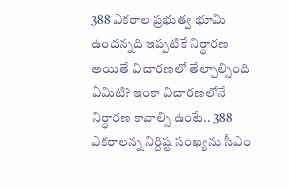388 ఎకరాల ప్రభుత్వ భూమి ఉందన్నది ఇప్పటికే నిర్ధారణ అయితే విచారణలో తేల్చాల్సింది ఏమిటి? ఇంకా విచారణలోనే నిర్ధారణ కావాల్సి ఉంటే.. 388 ఎకరాలన్న నిర్దిష్ట సంఖ్యను సీఎం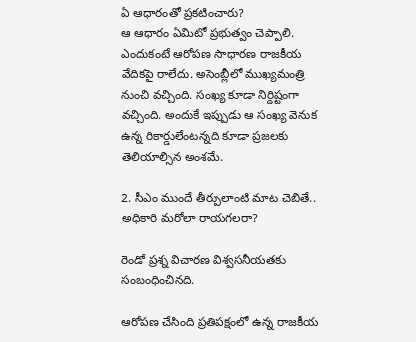ఏ ఆధారంతో ప్రకటించారు?
ఆ ఆధారం ఏమిటో ప్రభుత్వం చెప్పాలి. ఎందుకంటే ఆరోపణ సాధారణ రాజకీయ వేదికపై రాలేదు. అసెంబ్లీలో ముఖ్యమంత్రి నుంచి వచ్చింది. సంఖ్య కూడా నిర్దిష్టంగా వచ్చింది. అందుకే ఇప్పుడు ఆ సంఖ్య వెనుక ఉన్న రికార్డులేంటన్నది కూడా ప్రజలకు తెలియాల్సిన అంశమే.

2. సీఎం ముందే తీర్పులాంటి మాట చెబితే.. అధికారి మరోలా రాయగలరా?

రెండో ప్రశ్న విచారణ విశ్వసనీయతకు సంబంధించినది.

ఆరోపణ చేసింది ప్రతిపక్షంలో ఉన్న రాజకీయ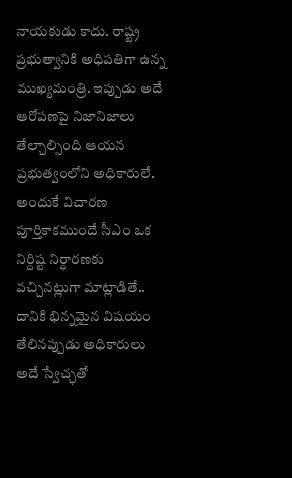నాయకుడు కాదు. రాష్ట్ర ప్రభుత్వానికి అధిపతిగా ఉన్న ముఖ్యమంత్రి. ఇప్పుడు అదే ఆరోపణపై నిజానిజాలు తేల్చాల్సింది ఆయన ప్రభుత్వంలోని అధికారులే. అందుకే విచారణ పూర్తికాకముందే సీఎం ఒక నిర్దిష్ట నిర్ధారణకు వచ్చినట్లుగా మాట్లాడితే.. దానికి భిన్నమైన విషయం తేలినప్పుడు అధికారులు అదే స్వేచ్ఛతో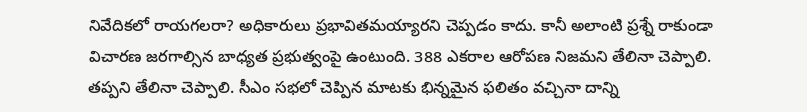నివేదికలో రాయగలరా? అధికారులు ప్రభావితమయ్యారని చెప్పడం కాదు. కానీ అలాంటి ప్రశ్నే రాకుండా విచారణ జరగాల్సిన బాధ్యత ప్రభుత్వంపై ఉంటుంది. 388 ఎకరాల ఆరోపణ నిజమని తేలినా చెప్పాలి. తప్పని తేలినా చెప్పాలి. సీఎం సభలో చెప్పిన మాటకు భిన్నమైన ఫలితం వచ్చినా దాన్ని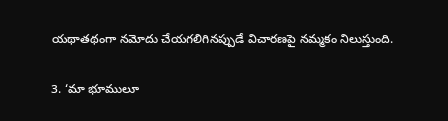యథాతథంగా నమోదు చేయగలిగినప్పుడే విచారణపై నమ్మకం నిలుస్తుంది.

3. ‘మా భూములూ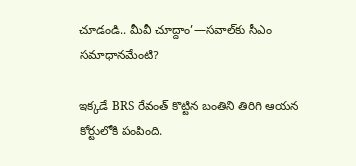చూడండి.. మీవీ చూద్దాం’—సవాల్‌కు సీఎం సమాధానమేంటి?

ఇక్కడే BRS రేవంత్ కొట్టిన బంతిని తిరిగి ఆయన కోర్టులోకి పంపింది.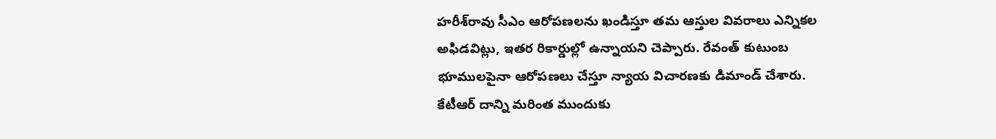హరీశ్‌రావు సీఎం ఆరోపణలను ఖండిస్తూ తమ ఆస్తుల వివరాలు ఎన్నికల అఫిడవిట్లు, ఇతర రికార్డుల్లో ఉన్నాయని చెప్పారు. రేవంత్ కుటుంబ భూములపైనా ఆరోపణలు చేస్తూ న్యాయ విచారణకు డిమాండ్ చేశారు. కేటీఆర్ దాన్ని మరింత ముందుకు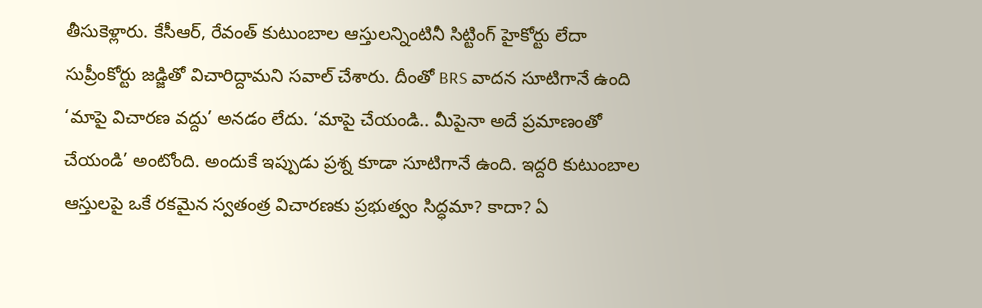తీసుకెళ్లారు. కేసీఆర్, రేవంత్ కుటుంబాల ఆస్తులన్నింటినీ సిట్టింగ్ హైకోర్టు లేదా సుప్రీంకోర్టు జడ్జితో విచారిద్దామని సవాల్ చేశారు. దీంతో BRS వాదన సూటిగానే ఉంది ‘మాపై విచారణ వద్దు’ అనడం లేదు. ‘మాపై చేయండి.. మీపైనా అదే ప్రమాణంతో చేయండి’ అంటోంది. అందుకే ఇప్పుడు ప్రశ్న కూడా సూటిగానే ఉంది. ఇద్దరి కుటుంబాల ఆస్తులపై ఒకే రకమైన స్వతంత్ర విచారణకు ప్రభుత్వం సిద్ధమా? కాదా? ఏ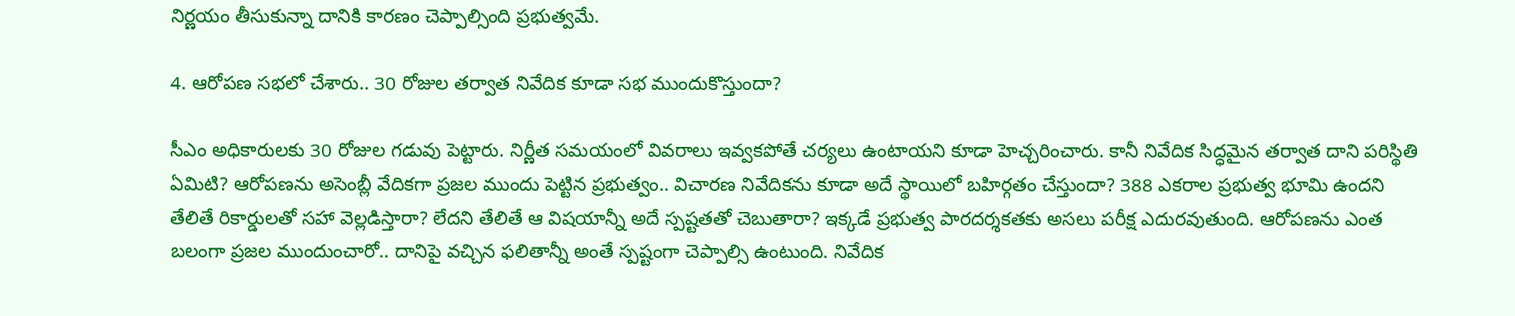నిర్ణయం తీసుకున్నా దానికి కారణం చెప్పాల్సింది ప్రభుత్వమే.

4. ఆరోపణ సభలో చేశారు.. 30 రోజుల తర్వాత నివేదిక కూడా సభ ముందుకొస్తుందా?

సీఎం అధికారులకు 30 రోజుల గడువు పెట్టారు. నిర్ణీత సమయంలో వివరాలు ఇవ్వకపోతే చర్యలు ఉంటాయని కూడా హెచ్చరించారు. కానీ నివేదిక సిద్ధమైన తర్వాత దాని పరిస్థితి ఏమిటి? ఆరోపణను అసెంబ్లీ వేదికగా ప్రజల ముందు పెట్టిన ప్రభుత్వం.. విచారణ నివేదికను కూడా అదే స్థాయిలో బహిర్గతం చేస్తుందా? 388 ఎకరాల ప్రభుత్వ భూమి ఉందని తేలితే రికార్డులతో సహా వెల్లడిస్తారా? లేదని తేలితే ఆ విషయాన్నీ అదే స్పష్టతతో చెబుతారా? ఇక్కడే ప్రభుత్వ పారదర్శకతకు అసలు పరీక్ష ఎదురవుతుంది. ఆరోపణను ఎంత బలంగా ప్రజల ముందుంచారో.. దానిపై వచ్చిన ఫలితాన్నీ అంతే స్పష్టంగా చెప్పాల్సి ఉంటుంది. నివేదిక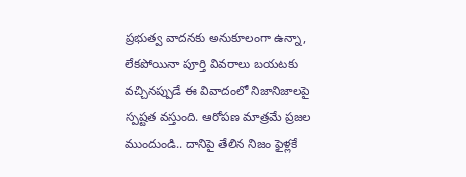ప్రభుత్వ వాదనకు అనుకూలంగా ఉన్నా, లేకపోయినా పూర్తి వివరాలు బయటకు వచ్చినప్పుడే ఈ వివాదంలో నిజానిజాలపై స్పష్టత వస్తుంది. ఆరోపణ మాత్రమే ప్రజల ముందుండి.. దానిపై తేలిన నిజం ఫైళ్లకే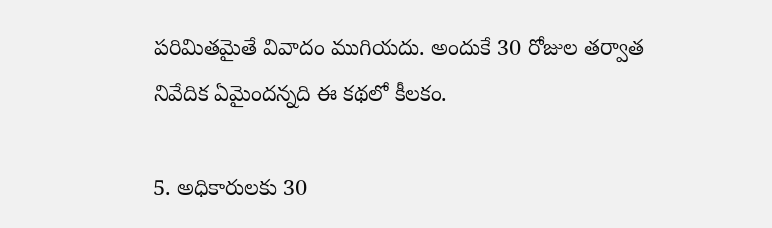పరిమితమైతే వివాదం ముగియదు. అందుకే 30 రోజుల తర్వాత నివేదిక ఏమైందన్నది ఈ కథలో కీలకం.

5. అధికారులకు 30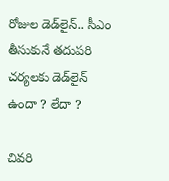రోజుల డెడ్‌లైన్.. సీఎం తీసుకునే తదుపరి చర్యలకు డెడ్‌లైన్ ఉందా ? లేదా ?

చివరి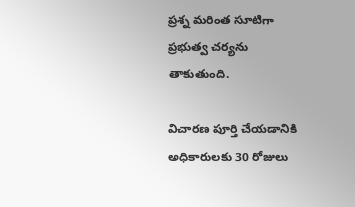ప్రశ్న మరింత సూటిగా ప్రభుత్వ చర్యను తాకుతుంది.

విచారణ పూర్తి చేయడానికి అధికారులకు 30 రోజులు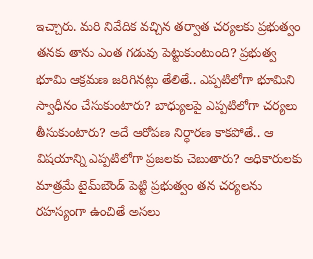ఇచ్చారు. మరి నివేదిక వచ్చిన తర్వాత చర్యలకు ప్రభుత్వం తనకు తాను ఎంత గడువు పెట్టుకుంటుంది? ప్రభుత్వ భూమి ఆక్రమణ జరిగినట్లు తేలితే.. ఎప్పటిలోగా భూమిని స్వాధీనం చేసుకుంటారు? బాధ్యులపై ఎప్పటిలోగా చర్యలు తీసుకుంటారు? అదే ఆరోపణ నిర్ధారణ కాకపోతే.. ఆ విషయాన్ని ఎప్పటిలోగా ప్రజలకు చెబుతారు? అధికారులకు మాత్రమే టైమ్‌బౌండ్ పెట్టి ప్రభుత్వం తన చర్యలను రహస్యంగా ఉంచితే అసలు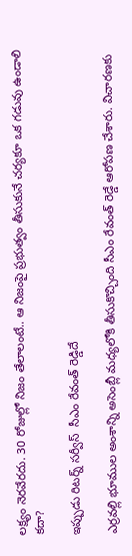లక్ష్యం నెరవేరదు. 30 రోజుల్లో నిజం తేలాలంటే.. ఆ నిజంపై ప్రభుత్వం తీసుకునే చర్యకూ ఒక గడువు ఉండాలి కదా?

ఇప్పుడు రిటర్న్ సర్వీస్  సీఎం రేవంత్‌ రెడ్డిదే

ఎర్రవల్లి భూముల అంశాన్ని అసెంబ్లీ మధ్యలోకి తీసుకొచ్చింది సీఎం రేవంత్ రెడ్డే ఆరోపణ చేశారు. విచారణకు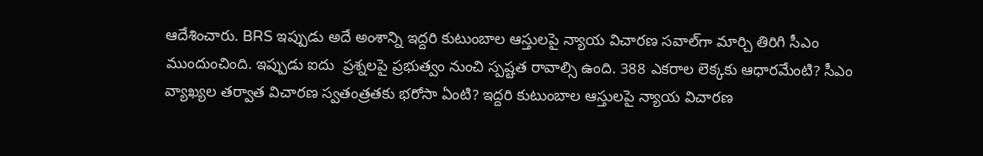ఆదేశించారు. BRS ఇప్పుడు అదే అంశాన్ని ఇద్దరి కుటుంబాల ఆస్తులపై న్యాయ విచారణ సవాల్‌గా మార్చి తిరిగి సీఎం ముందుంచింది. ఇప్పుడు ఐదు  ప్రశ్నలపై ప్రభుత్వం నుంచి స్పష్టత రావాల్సి ఉంది. 388 ఎకరాల లెక్కకు ఆధారమేంటి? సీఎం వ్యాఖ్యల తర్వాత విచారణ స్వతంత్రతకు భరోసా ఏంటి? ఇద్దరి కుటుంబాల ఆస్తులపై న్యాయ విచారణ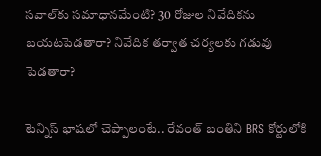సవాల్‌కు సమాధానమేంటి? 30 రోజుల నివేదికను బయటపెడతారా? నివేదిక తర్వాత చర్యలకు గడువు పెడతారా?

టెన్నిస్ భాషలో చెప్పాలంటే.. రేవంత్ బంతిని BRS కోర్టులోకి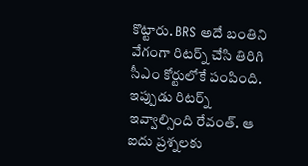కొట్టారు. BRS అదే బంతిని వేగంగా రిటర్న్ చేసి తిరిగి సీఎం కోర్టులోకే పంపింది. ఇప్పుడు రిటర్న్ ఇవ్వాల్సింది రేవంత్. ఆ ఐదు ప్రశ్నలకు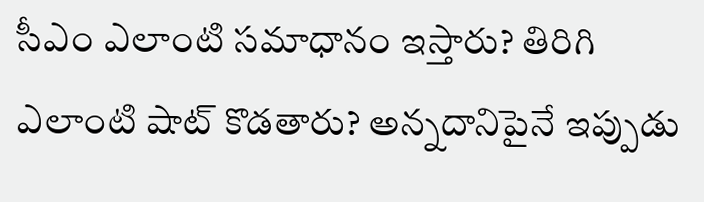సీఎం ఎలాంటి సమాధానం ఇస్తారు? తిరిగి ఎలాంటి షాట్ కొడతారు? అన్నదానిపైనే ఇప్పుడు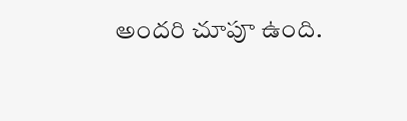అందరి చూపూ ఉంది.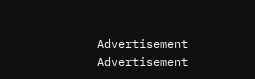Advertisement
Advertisement